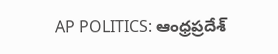AP POLITICS: ఆంధ్రప్రదేశ్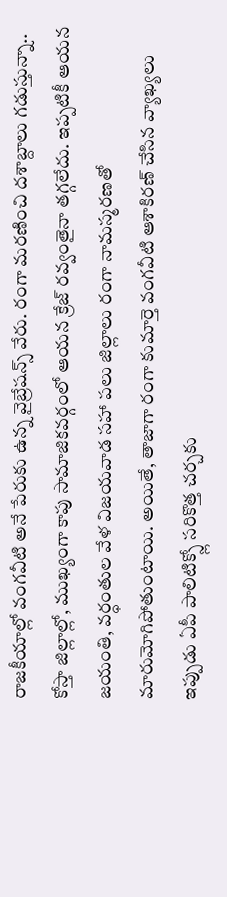రాజకీయాల్లో వంగవీటి అనే పేరుకు ఉన్న వైబ్రేషన్స్ వేరు. రంగా మరణించి దశాబ్దాలు గడుస్తున్నా.. కోస్తా జిల్లాల్లో, ముఖ్యంగా కాపు సామాజికవర్గంలో ఆయన క్రేజ్ రవ్వంతైనా తగ్గలేదు. ఇప్పటికీ ఆయన జయంతి, వర్ధంతుల వేళ విజయవాడ సహా పలు జిల్లాలు రంగా నామస్మరణతో మారుమోగిపోతుంటాయి. అయితే, తాజాగా రంగా కుమార్తె వంగవీటి ఆశాకిరణ్ చేసిన వ్యాఖ్యలు ఇప్పుడు ఏపీ పాలిటిక్స్లో సరికొత్త చర్చకు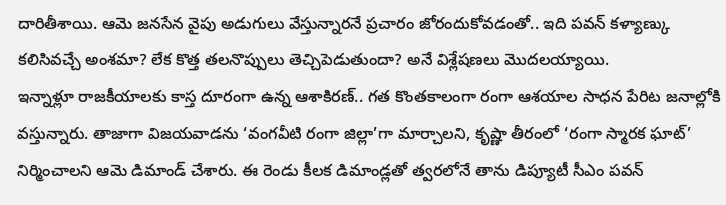దారితీశాయి. ఆమె జనసేన వైపు అడుగులు వేస్తున్నారనే ప్రచారం జోరందుకోవడంతో.. ఇది పవన్ కళ్యాణ్కు కలిసివచ్చే అంశమా? లేక కొత్త తలనొప్పులు తెచ్చిపెడుతుందా? అనే విశ్లేషణలు మొదలయ్యాయి.
ఇన్నాళ్లూ రాజకీయాలకు కాస్త దూరంగా ఉన్న ఆశాకిరణ్.. గత కొంతకాలంగా రంగా ఆశయాల సాధన పేరిట జనాల్లోకి వస్తున్నారు. తాజాగా విజయవాడను ‘వంగవీటి రంగా జిల్లా’గా మార్చాలని, కృష్ణా తీరంలో ‘రంగా స్మారక ఘాట్’ నిర్మించాలని ఆమె డిమాండ్ చేశారు. ఈ రెండు కీలక డిమాండ్లతో త్వరలోనే తాను డిప్యూటీ సీఎం పవన్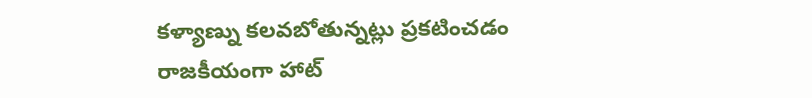కళ్యాణ్ను కలవబోతున్నట్లు ప్రకటించడం రాజకీయంగా హాట్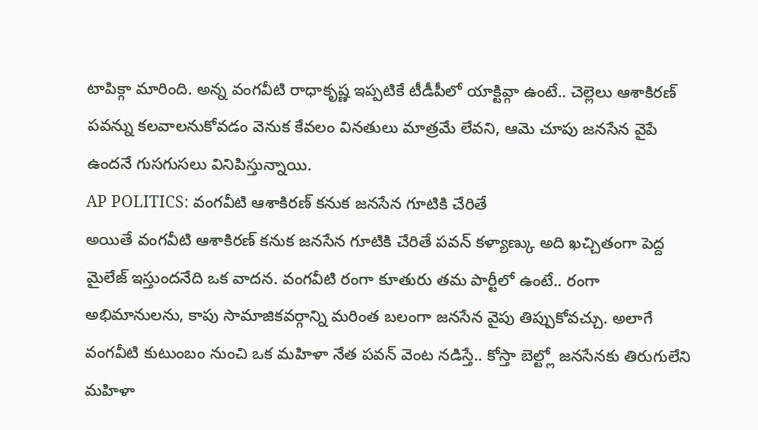టాపిక్గా మారింది. అన్న వంగవీటి రాధాకృష్ణ ఇప్పటికే టీడీపీలో యాక్టివ్గా ఉంటే.. చెల్లెలు ఆశాకిరణ్ పవన్ను కలవాలనుకోవడం వెనుక కేవలం వినతులు మాత్రమే లేవని, ఆమె చూపు జనసేన వైపే ఉందనే గుసగుసలు వినిపిస్తున్నాయి.
AP POLITICS: వంగవీటి ఆశాకిరణ్ కనుక జనసేన గూటికి చేరితే
అయితే వంగవీటి ఆశాకిరణ్ కనుక జనసేన గూటికి చేరితే పవన్ కళ్యాణ్కు అది ఖచ్చితంగా పెద్ద మైలేజ్ ఇస్తుందనేది ఒక వాదన. వంగవీటి రంగా కూతురు తమ పార్టీలో ఉంటే.. రంగా అభిమానులను, కాపు సామాజికవర్గాన్ని మరింత బలంగా జనసేన వైపు తిప్పుకోవచ్చు. అలాగే వంగవీటి కుటుంబం నుంచి ఒక మహిళా నేత పవన్ వెంట నడిస్తే.. కోస్తా బెల్ట్లో జనసేనకు తిరుగులేని మహిళా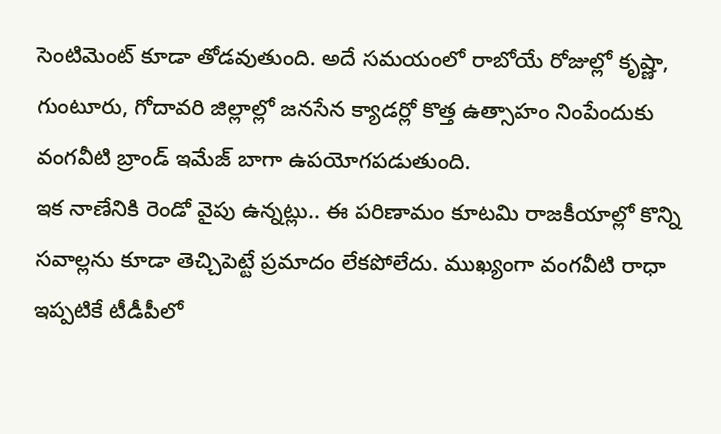సెంటిమెంట్ కూడా తోడవుతుంది. అదే సమయంలో రాబోయే రోజుల్లో కృష్ణా, గుంటూరు, గోదావరి జిల్లాల్లో జనసేన క్యాడర్లో కొత్త ఉత్సాహం నింపేందుకు వంగవీటి బ్రాండ్ ఇమేజ్ బాగా ఉపయోగపడుతుంది.
ఇక నాణేనికి రెండో వైపు ఉన్నట్లు.. ఈ పరిణామం కూటమి రాజకీయాల్లో కొన్ని సవాల్లను కూడా తెచ్చిపెట్టే ప్రమాదం లేకపోలేదు. ముఖ్యంగా వంగవీటి రాధా ఇప్పటికే టీడీపీలో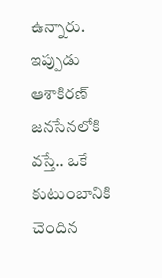ఉన్నారు. ఇప్పుడు ఆశాకిరణ్ జనసేనలోకి వస్తే.. ఒకే కుటుంబానికి చెందిన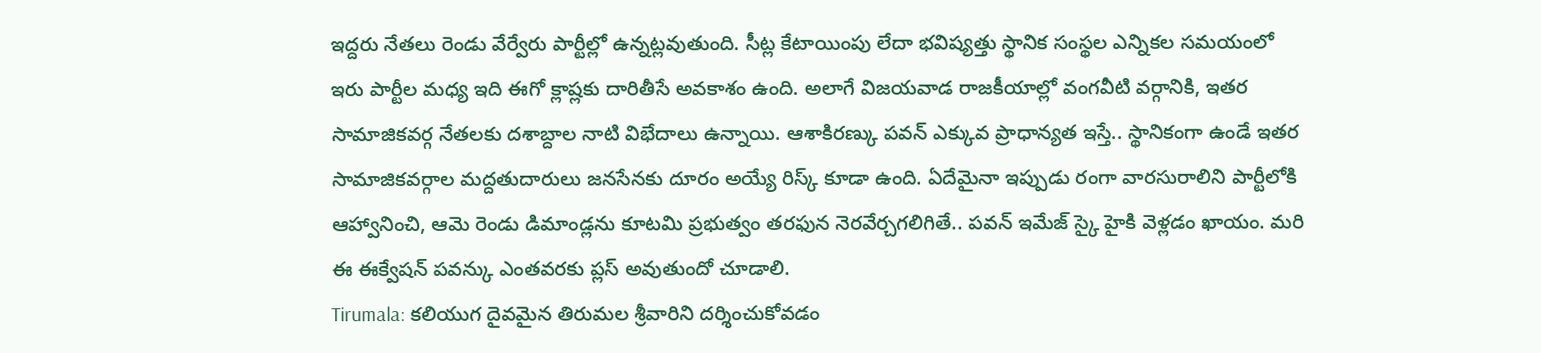ఇద్దరు నేతలు రెండు వేర్వేరు పార్టీల్లో ఉన్నట్లవుతుంది. సీట్ల కేటాయింపు లేదా భవిష్యత్తు స్థానిక సంస్థల ఎన్నికల సమయంలో ఇరు పార్టీల మధ్య ఇది ఈగో క్లాష్లకు దారితీసే అవకాశం ఉంది. అలాగే విజయవాడ రాజకీయాల్లో వంగవీటి వర్గానికి, ఇతర సామాజికవర్గ నేతలకు దశాబ్దాల నాటి విభేదాలు ఉన్నాయి. ఆశాకిరణ్కు పవన్ ఎక్కువ ప్రాధాన్యత ఇస్తే.. స్థానికంగా ఉండే ఇతర సామాజికవర్గాల మద్దతుదారులు జనసేనకు దూరం అయ్యే రిస్క్ కూడా ఉంది. ఏదేమైనా ఇప్పుడు రంగా వారసురాలిని పార్టీలోకి ఆహ్వానించి, ఆమె రెండు డిమాండ్లను కూటమి ప్రభుత్వం తరఫున నెరవేర్చగలిగితే.. పవన్ ఇమేజ్ స్కై హైకి వెళ్లడం ఖాయం. మరి ఈ ఈక్వేషన్ పవన్కు ఎంతవరకు ప్లస్ అవుతుందో చూడాలి.
Tirumala: కలియుగ దైవమైన తిరుమల శ్రీవారిని దర్శించుకోవడం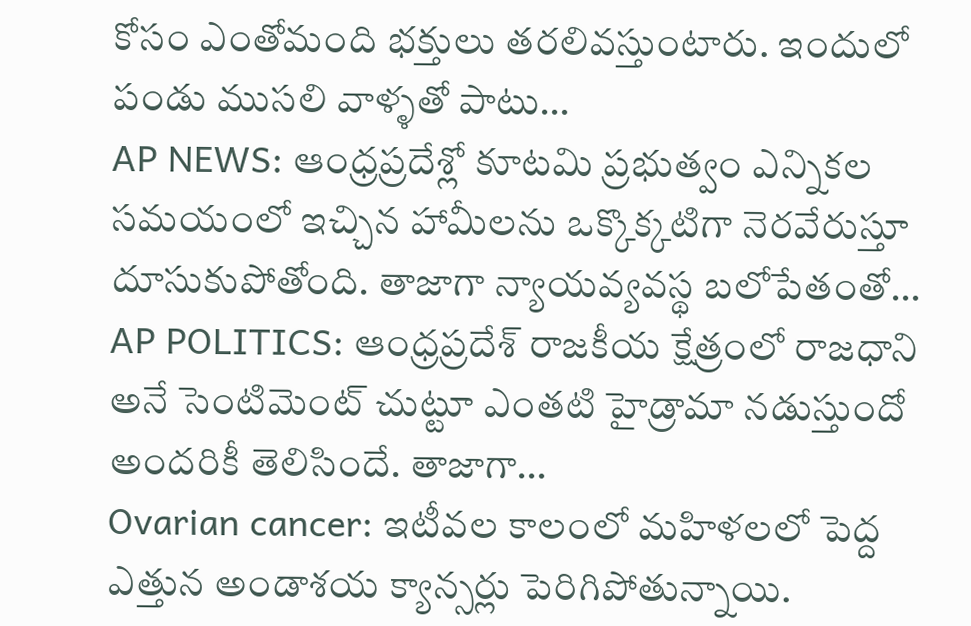కోసం ఎంతోమంది భక్తులు తరలివస్తుంటారు. ఇందులో పండు ముసలి వాళ్ళతో పాటు…
AP NEWS: ఆంధ్రప్రదేశ్లో కూటమి ప్రభుత్వం ఎన్నికల సమయంలో ఇచ్చిన హామీలను ఒక్కొక్కటిగా నెరవేరుస్తూ దూసుకుపోతోంది. తాజాగా న్యాయవ్యవస్థ బలోపేతంతో…
AP POLITICS: ఆంధ్రప్రదేశ్ రాజకీయ క్షేత్రంలో రాజధాని అనే సెంటిమెంట్ చుట్టూ ఎంతటి హైడ్రామా నడుస్తుందో అందరికీ తెలిసిందే. తాజాగా…
Ovarian cancer: ఇటీవల కాలంలో మహిళలలో పెద్ద ఎత్తున అండాశయ క్యాన్సర్లు పెరిగిపోతున్నాయి.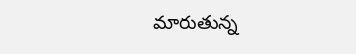మారుతున్న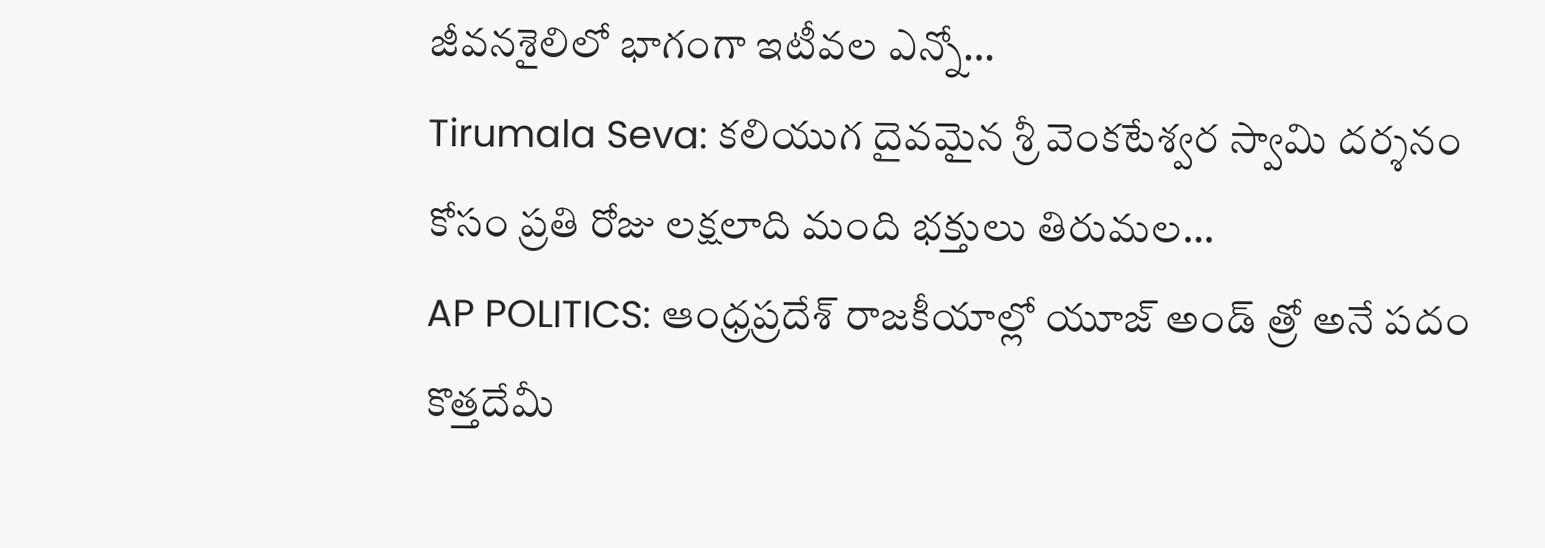జీవనశైలిలో భాగంగా ఇటీవల ఎన్నో…
Tirumala Seva: కలియుగ దైవమైన శ్రీ వెంకటేశ్వర స్వామి దర్శనం కోసం ప్రతి రోజు లక్షలాది మంది భక్తులు తిరుమల…
AP POLITICS: ఆంధ్రప్రదేశ్ రాజకీయాల్లో యూజ్ అండ్ త్రో అనే పదం కొత్తదేమీ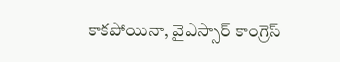కాకపోయినా, వైఎస్సార్ కాంగ్రెస్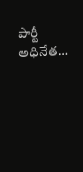పార్టీ అధినేత…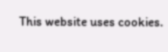This website uses cookies.